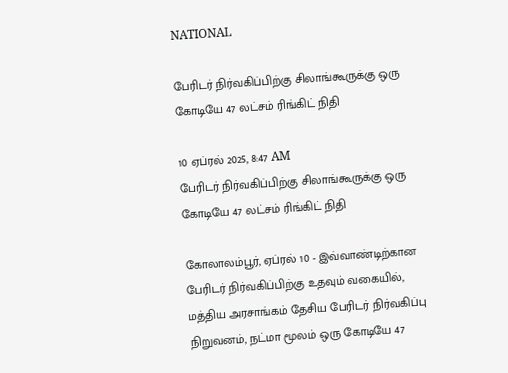NATIONAL

பேரிடர் நிர்வகிப்பிற்கு சிலாங்கூருக்கு ஒரு கோடியே 47 லட்சம் ரிங்கிட் நிதி

10 ஏப்ரல் 2025, 8:47 AM
பேரிடர் நிர்வகிப்பிற்கு சிலாங்கூருக்கு ஒரு கோடியே 47 லட்சம் ரிங்கிட் நிதி

கோலாலம்பூர், ஏப்ரல் 10 - இவ்வாண்டிற்கான பேரிடர் நிர்வகிப்பிற்கு உதவும் வகையில், மத்திய அரசாங்கம் தேசிய பேரிடர் நிர்வகிப்பு நிறுவனம், நட்மா மூலம் ஒரு கோடியே 47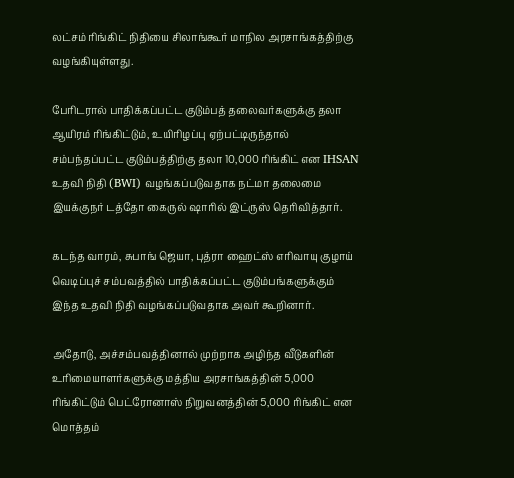லட்சம் ரிங்கிட் நிதியை சிலாங்கூர் மாநில அரசாங்கத்திற்கு வழங்கியுள்ளது.

பேரிடரால் பாதிக்கப்பட்ட குடும்பத் தலைவர்களுக்கு தலா ஆயிரம் ரிங்கிட்டும், உயிரிழப்பு ஏற்பட்டிருந்தால் சம்பந்தப்பட்ட குடும்பத்திற்கு தலா 10,000 ரிங்கிட் என IHSAN உதவி நிதி (BWI) வழங்கப்படுவதாக நட்மா தலைமை இயக்குநர் டத்தோ கைருல் ஷாரில் இட்ருஸ் தெரிவித்தார்.

கடந்த வாரம், சுபாங் ஜெயா, புத்ரா ஹைட்ஸ் எரிவாயு குழாய் வெடிப்புச் சம்பவத்தில் பாதிக்கப்பட்ட குடும்பங்களுக்கும் இந்த உதவி நிதி வழங்கப்படுவதாக அவர் கூறினார்.

அதோடு, அச்சம்பவத்தினால் முற்றாக அழிந்த வீடுகளின் உரிமையாளர்களுக்கு மத்திய அரசாங்கத்தின் 5,000 ரிங்கிட்டும் பெட்ரோனாஸ் நிறுவனத்தின் 5,000 ரிங்கிட் என மொத்தம்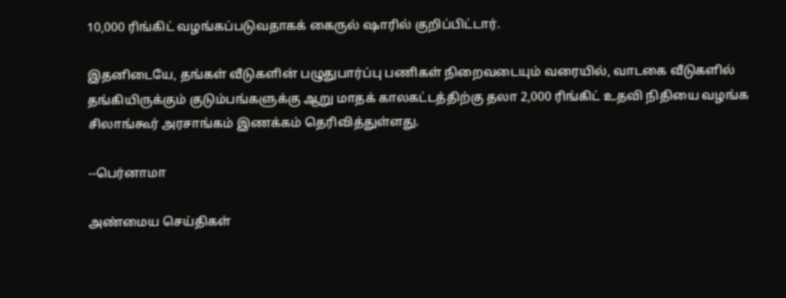10,000 ரிங்கிட் வழங்கப்படுவதாகக் கைருல் ஷாரில் குறிப்பிட்டார்.

இதனிடையே, தங்கள் வீடுகளின் பழுதுபார்ப்பு பணிகள் நிறைவடையும் வரையில், வாடகை வீடுகளில் தங்கியிருக்கும் குடும்பங்களுக்கு ஆறு மாதக் காலகட்டத்திற்கு தலா 2,000 ரிங்கிட் உதவி நிதியை வழங்க சிலாங்கூர் அரசாங்கம் இணக்கம் தெரிவித்துள்ளது.

--பெர்னாமா

அண்மைய செய்திகள்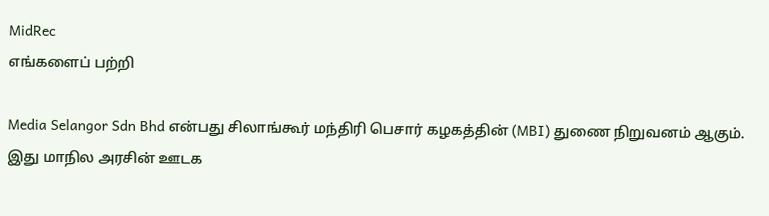MidRec
எங்களைப் பற்றி

Media Selangor Sdn Bhd என்பது சிலாங்கூர் மந்திரி பெசார் கழகத்தின் (MBI) துணை நிறுவனம் ஆகும். இது மாநில அரசின் ஊடக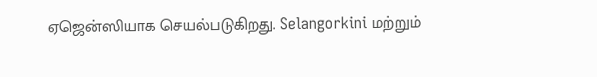ஏஜென்ஸியாக செயல்படுகிறது. Selangorkini மற்றும்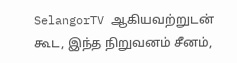SelangorTV ஆகியவற்றுடன் கூட, இந்த நிறுவனம் சீனம்,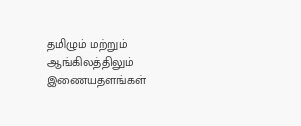தமிழும் மற்றும் ஆங்கிலத்திலும் இணையதளங்கள்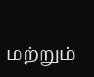மற்றும்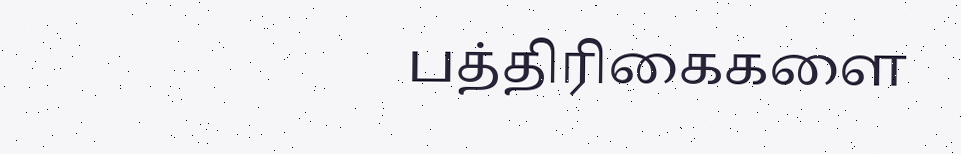பத்திரிகைகளை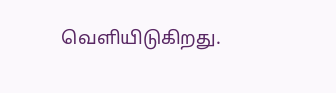வெளியிடுகிறது.